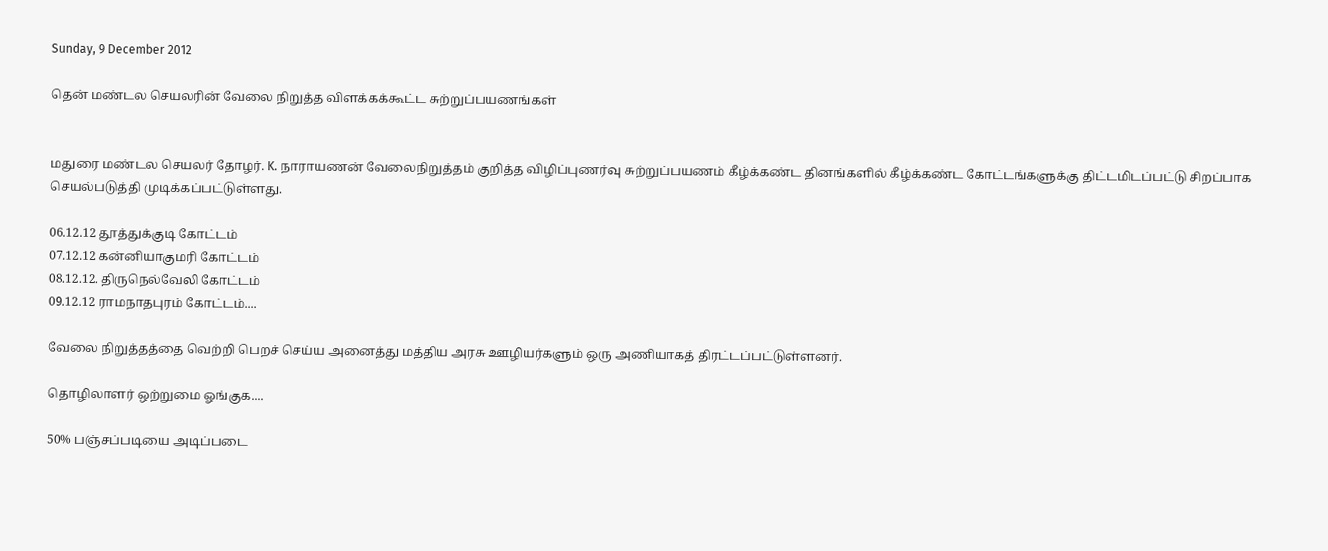Sunday, 9 December 2012

தென் மண்டல செயலரின் வேலை நிறுத்த விளக்கக்கூட்ட சுற்றுப்பயணங்கள்


மதுரை மண்டல செயலர் தோழர். K. நாராயணன் வேலைநிறுத்தம் குறித்த விழிப்புணர்வு சுற்றுப்பயணம் கீழ்க்கண்ட தினங்களில் கீழ்க்கண்ட கோட்டங்களுக்கு திட்டமிடப்பட்டு சிறப்பாக செயல்படுத்தி முடிக்கப்பட்டுள்ளது.

06.12.12 தூத்துக்குடி கோட்டம்
07.12.12 கன்னியாகுமரி கோட்டம்
08.12.12. திருநெல்வேலி கோட்டம்
09.12.12 ராமநாதபுரம் கோட்டம்....

வேலை நிறுத்தத்தை வெற்றி பெறச் செய்ய அனைத்து மத்திய அரசு ஊழியர்களும் ஒரு அணியாகத் திரட்டப்பட்டுள்ளனர்.

தொழிலாளர் ஒற்றுமை ஓங்குக....

50% பஞ்சப்படியை அடிப்படை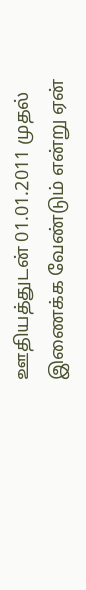ஊதியத்துடன் 01.01.2011 முதல் இணைக்க வேண்டும் என்று ஏன்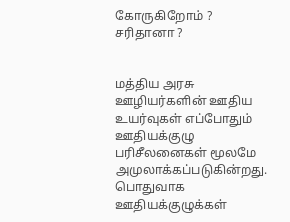கோருகிறோம் ? சரிதானா ?


மத்திய அரசு  ஊழியர்களின் ஊதிய உயர்வுகள் எப்போதும் ஊதியக்குழு பரிசீலனைகள் மூலமே அமுலாக்கப்படுகின்றது. பொதுவாக ஊதியக்குழுக்கள்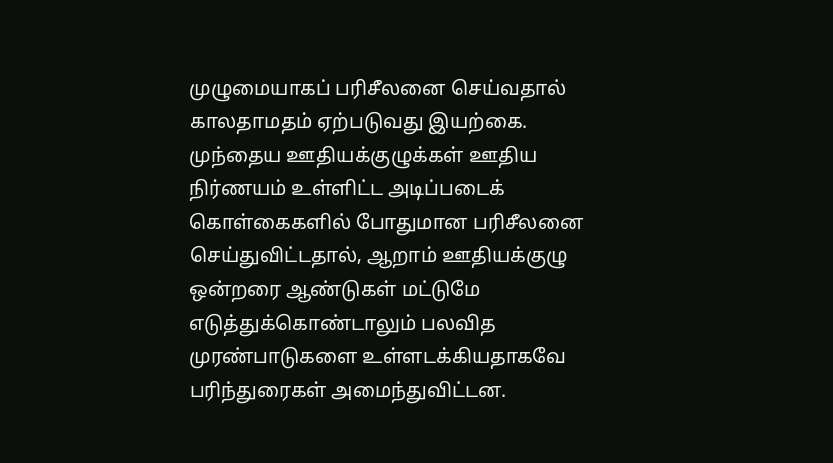முழுமையாகப் பரிசீலனை செய்வதால் காலதாமதம் ஏற்படுவது இயற்கை. முந்தைய ஊதியக்குழுக்கள் ஊதிய நிர்ணயம் உள்ளிட்ட அடிப்படைக் கொள்கைகளில் போதுமான பரிசீலனை செய்துவிட்டதால், ஆறாம் ஊதியக்குழு ஒன்றரை ஆண்டுகள் மட்டுமே எடுத்துக்கொண்டாலும் பலவித முரண்பாடுகளை உள்ளடக்கியதாகவே  பரிந்துரைகள் அமைந்துவிட்டன.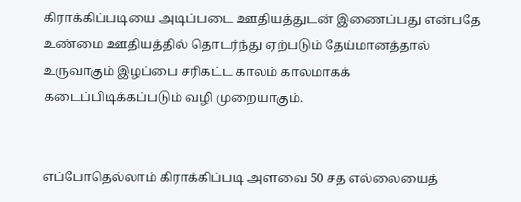கிராக்கிப்படியை அடிப்படை ஊதியத்துடன் இணைப்பது என்பதே உண்மை ஊதியத்தில் தொடர்ந்து ஏற்படும் தேய்மானத்தால் உருவாகும் இழப்பை சரிகட்ட காலம் காலமாகக் கடைப்பிடிக்கப்படும் வழி முறையாகும்.


எப்போதெல்லாம் கிராக்கிப்படி அளவை 50 சத எல்லையைத்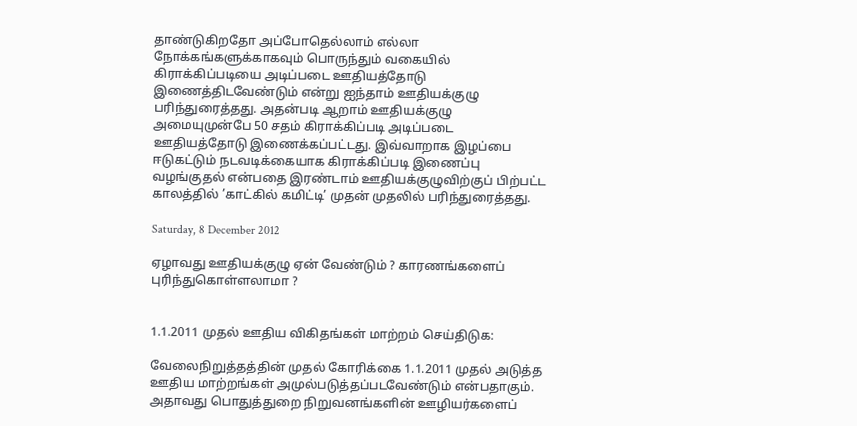தாண்டுகிறதோ அப்போதெல்லாம் எல்லா நோக்கங்களுக்காகவும் பொருந்தும் வகையில் கிராக்கிப்படியை அடிப்படை ஊதியத்தோடு இணைத்திடவேண்டும் என்று ஐந்தாம் ஊதியக்குழு பரிந்துரைத்தது. அதன்படி ஆறாம் ஊதியக்குழு அமையுமுன்பே 50 சதம் கிராக்கிப்படி அடிப்படை ஊதியத்தோடு இணைக்கப்பட்டது. இவ்வாறாக இழப்பை ஈடுகட்டும் நடவடிக்கையாக கிராக்கிப்படி இணைப்பு வழங்குதல் என்பதை இரண்டாம் ஊதியக்குழுவிற்குப் பிற்பட்ட காலத்தில் ’காட்கில் கமிட்டி’ முதன் முதலில் பரிந்துரைத்தது.

Saturday, 8 December 2012

ஏழாவது ஊதியக்குழு ஏன் வேண்டும் ? காரணங்களைப் புரிந்துகொள்ளலாமா ?


1.1.2011 முதல் ஊதிய விகிதங்கள் மாற்றம் செய்திடுக:

வேலைநிறுத்தத்தின் முதல் கோரிக்கை 1.1.2011 முதல் அடுத்த ஊதிய மாற்றங்கள் அமுல்படுத்தப்படவேண்டும் என்பதாகும். அதாவது பொதுத்துறை நிறுவனங்களின் ஊழியர்களைப்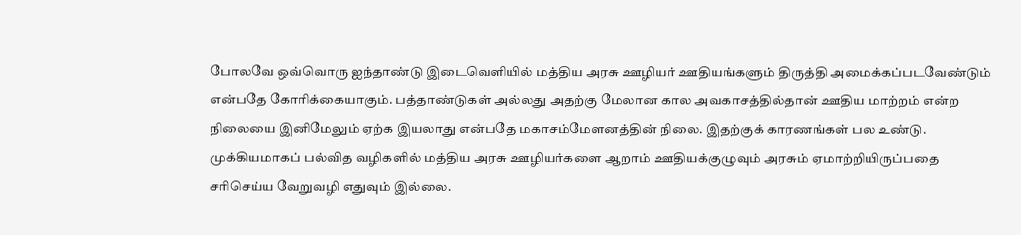போலவே ஒவ்வொரு ஐந்தாண்டு இடைவெளியில் மத்திய அரசு ஊழியர் ஊதியங்களும் திருத்தி அமைக்கப்படவேண்டும் என்பதே கோரிக்கையாகும். பத்தாண்டுகள் அல்லது அதற்கு மேலான கால அவகாசத்தில்தான் ஊதிய மாற்றம் என்ற நிலையை இனிமேலும் ஏற்க இயலாது என்பதே மகாசம்மேளனத்தின் நிலை. இதற்குக் காரணங்கள் பல உண்டு. முக்கியமாகப் பல்வித வழிகளில் மத்திய அரசு ஊழியர்களை ஆறாம் ஊதியக்குழுவும் அரசும் ஏமாற்றியிருப்பதை சரிசெய்ய வேறுவழி எதுவும் இல்லை.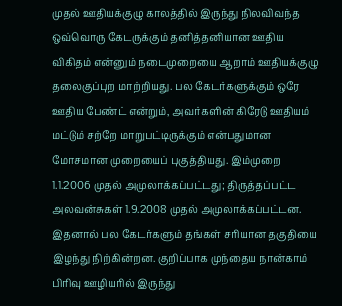முதல் ஊதியக்குழு காலத்தில் இருந்து நிலவிவந்த ஒவ்வொரு கேடருக்கும் தனித்தனியான ஊதிய விகிதம் என்னும் நடைமுறையை ஆறாம் ஊதியக்குழு தலைகுப்புற மாற்றியது. பல கேடர்களுக்கும் ஒரே ஊதிய பேண்ட் என்றும், அவர்களின் கிரேடு ஊதியம் மட்டும் சற்றே மாறுபட்டிருக்கும் என்பதுமான மோசமான முறையைப் புகுத்தியது. இம்முறை 1.1.2006 முதல் அமுலாக்கப்பட்டது; திருத்தப்பட்ட அலவன்சுகள் 1.9.2008 முதல் அமுலாக்கப்பட்டன. இதனால் பல கேடர்களும் தங்கள் சரியான தகுதியை இழந்து நிற்கின்றன. குறிப்பாக முந்தைய நான்காம் பிரிவு ஊழியரில் இருந்து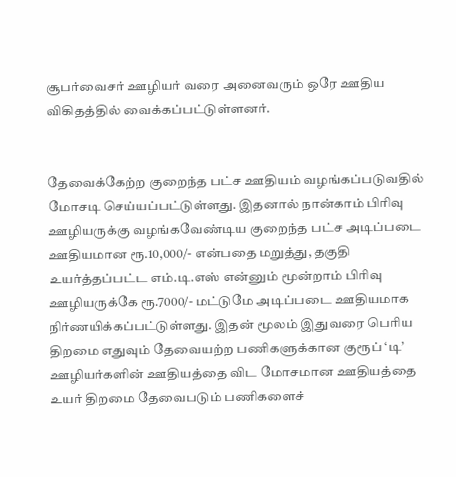சூபர்வைசர் ஊழியர் வரை அனைவரும் ஒரே ஊதிய விகிதத்தில் வைக்கப்பட்டுள்ளனர்.


தேவைக்கேற்ற குறைந்த பட்ச ஊதியம் வழங்கப்படுவதில் மோசடி செய்யப்பட்டுள்ளது. இதனால் நான்காம் பிரிவு ஊழியருக்கு வழங்கவேண்டிய குறைந்த பட்ச அடிப்படை ஊதியமான ரூ.10,000/- என்பதை மறுத்து, தகுதி உயர்த்தப்பட்ட எம்.டி.எஸ் என்னும் மூன்றாம் பிரிவு ஊழியருக்கே ரூ.7000/- மட்டுமே அடிப்படை ஊதியமாக நிர்ணயிக்கப்பட்டுள்ளது. இதன் மூலம் இதுவரை பெரிய திறமை எதுவும் தேவையற்ற பணிகளுக்கான குரூப் ‘டி’ ஊழியர்களின் ஊதியத்தை விட மோசமான ஊதியத்தை உயர் திறமை தேவைபடும் பணிகளைச்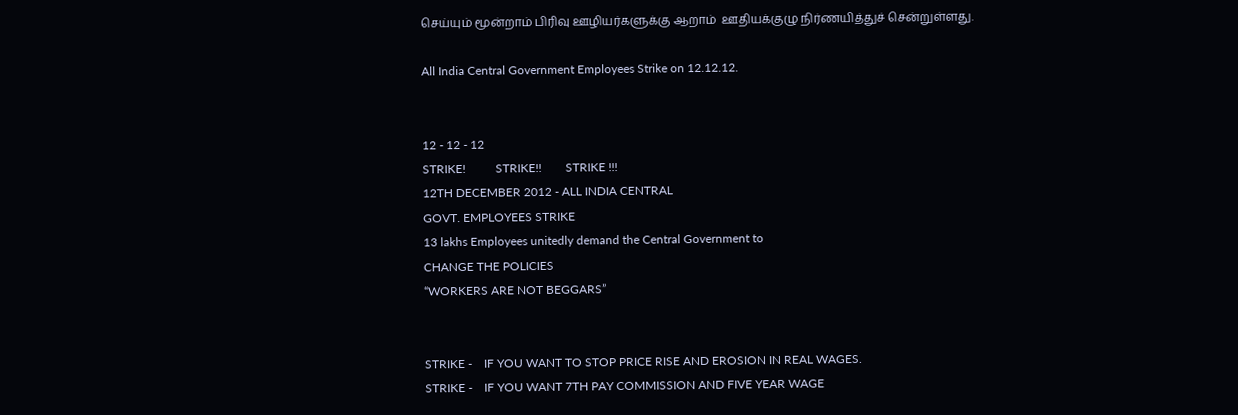செய்யும் மூன்றாம் பிரிவு ஊழியர்களுக்கு ஆறாம்  ஊதியக்குழு நிர்ணயித்துச் சென்றுள்ளது.

All India Central Government Employees Strike on 12.12.12.


12 - 12 - 12
STRIKE!          STRIKE!!        STRIKE !!!
12TH DECEMBER 2012 - ALL INDIA CENTRAL
GOVT. EMPLOYEES STRIKE
13 lakhs Employees unitedly demand the Central Government to
CHANGE THE POLICIES
“WORKERS ARE NOT BEGGARS”


STRIKE -    IF YOU WANT TO STOP PRICE RISE AND EROSION IN REAL WAGES.
STRIKE -    IF YOU WANT 7TH PAY COMMISSION AND FIVE YEAR WAGE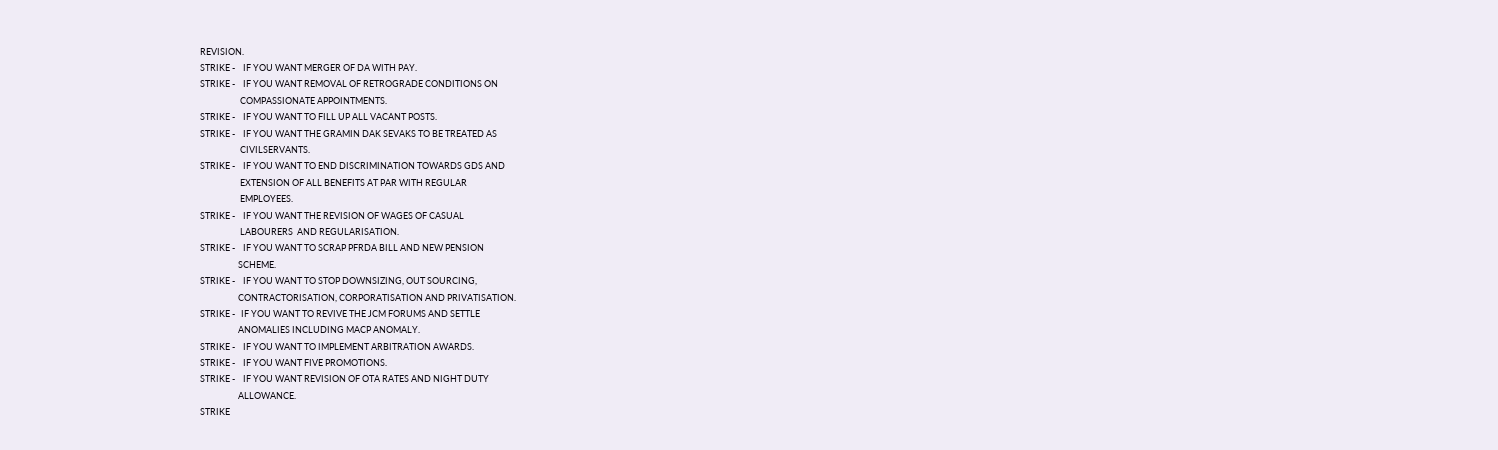REVISION.
STRIKE -    IF YOU WANT MERGER OF DA WITH PAY.
STRIKE -    IF YOU WANT REMOVAL OF RETROGRADE CONDITIONS ON
                    COMPASSIONATE APPOINTMENTS.
STRIKE -    IF YOU WANT TO FILL UP ALL VACANT POSTS.
STRIKE -    IF YOU WANT THE GRAMIN DAK SEVAKS TO BE TREATED AS
                    CIVILSERVANTS.
STRIKE -    IF YOU WANT TO END DISCRIMINATION TOWARDS GDS AND
                    EXTENSION OF ALL BENEFITS AT PAR WITH REGULAR
                    EMPLOYEES.
STRIKE -    IF YOU WANT THE REVISION OF WAGES OF CASUAL
                    LABOURERS  AND REGULARISATION.
STRIKE -    IF YOU WANT TO SCRAP PFRDA BILL AND NEW PENSION
                   SCHEME.
STRIKE -    IF YOU WANT TO STOP DOWNSIZING, OUT SOURCING,
                   CONTRACTORISATION, CORPORATISATION AND PRIVATISATION.
STRIKE -   IF YOU WANT TO REVIVE THE JCM FORUMS AND SETTLE
                   ANOMALIES INCLUDING MACP ANOMALY.
STRIKE -    IF YOU WANT TO IMPLEMENT ARBITRATION AWARDS.
STRIKE -    IF YOU WANT FIVE PROMOTIONS.
STRIKE -    IF YOU WANT REVISION OF OTA RATES AND NIGHT DUTY
                   ALLOWANCE.
STRIKE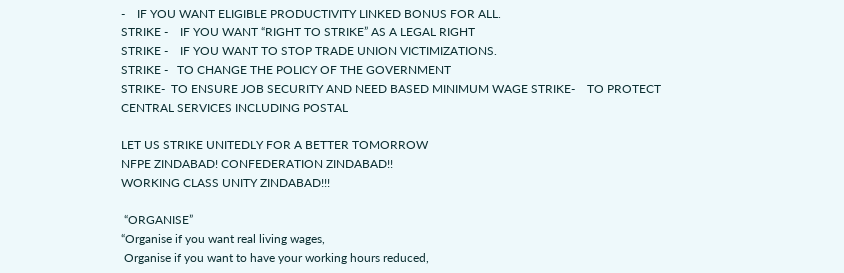-    IF YOU WANT ELIGIBLE PRODUCTIVITY LINKED BONUS FOR ALL.
STRIKE -    IF YOU WANT “RIGHT TO STRIKE” AS A LEGAL RIGHT
STRIKE -    IF YOU WANT TO STOP TRADE UNION VICTIMIZATIONS.
STRIKE -   TO CHANGE THE POLICY OF THE GOVERNMENT
STRIKE-  TO ENSURE JOB SECURITY AND NEED BASED MINIMUM WAGE STRIKE-    TO PROTECT CENTRAL SERVICES INCLUDING POSTAL

LET US STRIKE UNITEDLY FOR A BETTER TOMORROW
NFPE ZINDABAD! CONFEDERATION ZINDABAD!!
WORKING CLASS UNITY ZINDABAD!!!

 “ORGANISE”
“Organise if you want real living wages,
 Organise if you want to have your working hours reduced,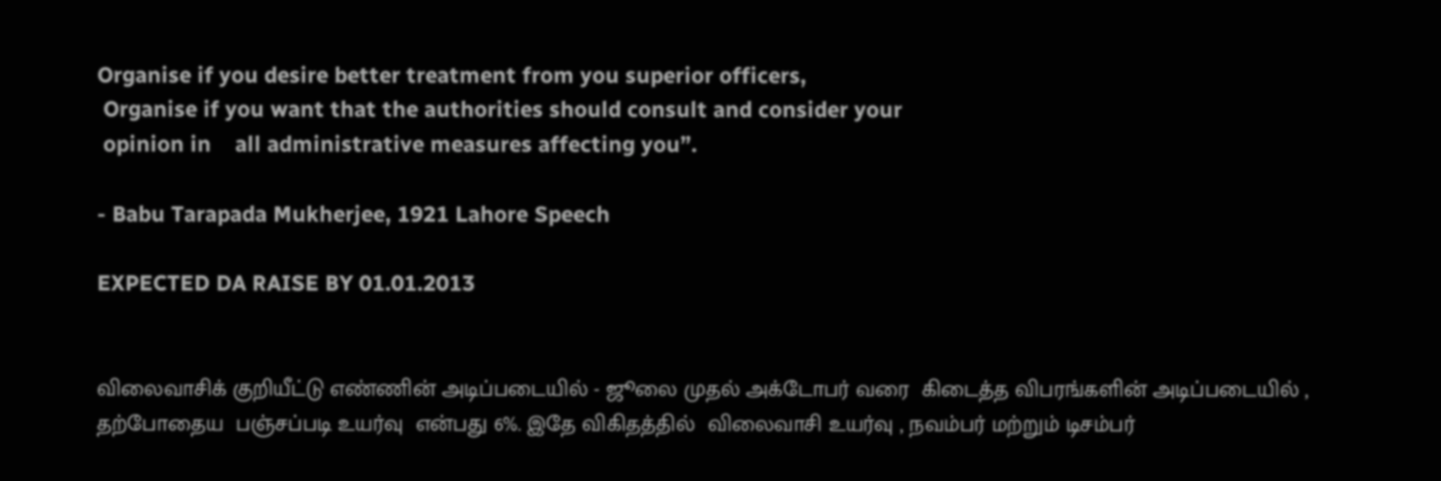Organise if you desire better treatment from you superior officers,
 Organise if you want that the authorities should consult and consider your
 opinion in    all administrative measures affecting you”.

- Babu Tarapada Mukherjee, 1921 Lahore Speech

EXPECTED DA RAISE BY 01.01.2013


விலைவாசிக் குறியீட்டு எண்ணின் அடிப்படையில் - ஜூலை முதல் அக்டோபர் வரை  கிடைத்த விபரங்களின் அடிப்படையில் , தற்போதைய  பஞ்சப்படி உயர்வு  என்பது 6%. இதே விகிதத்தில்  விலைவாசி உயர்வு , நவம்பர் மற்றும் டிசம்பர்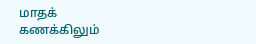மாதக் கணக்கிலும்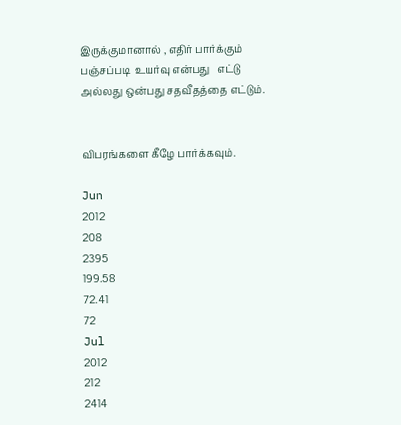இருக்குமானால் , எதிர் பார்க்கும் பஞ்சப்படி  உயர்வு என்பது   எட்டு அல்லது ஒன்பது சதவீதத்தை எட்டும்.


விபரங்களை கீழே பார்க்கவும்.

Jun
2012
208
2395
199.58
72.41
72
Jul
2012
212
2414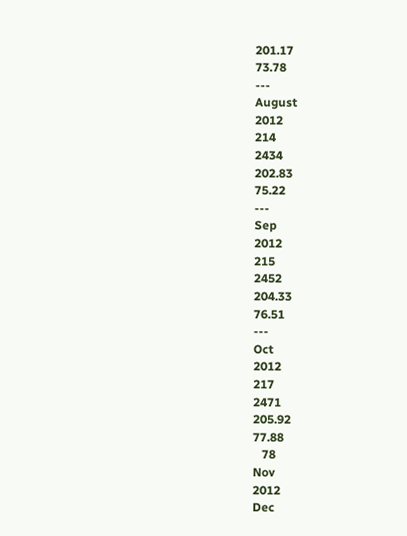201.17
73.78
---
August
2012
214
2434
202.83
75.22
---
Sep
2012
215
2452
204.33
76.51
---
Oct
2012
217
2471
205.92
77.88
   78
Nov
2012
Dec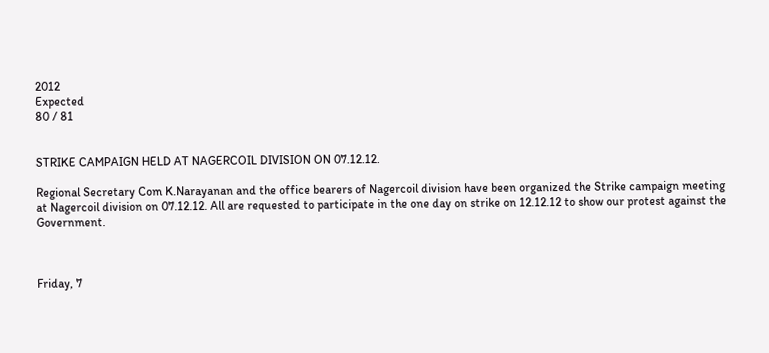2012
Expected
80 / 81


STRIKE CAMPAIGN HELD AT NAGERCOIL DIVISION ON 07.12.12.

Regional Secretary Com K.Narayanan and the office bearers of Nagercoil division have been organized the Strike campaign meeting at Nagercoil division on 07.12.12. All are requested to participate in the one day on strike on 12.12.12 to show our protest against the Government.



Friday, 7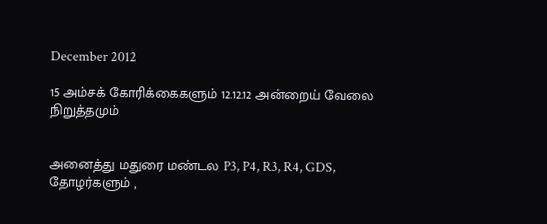December 2012

15 அம்சக் கோரிக்கைகளும் 12.12.12 அன்றைய் வேலை நிறுத்தமும்


அனைத்து மதுரை மண்டல P3, P4, R3, R4, GDS, தோழர்களும் ,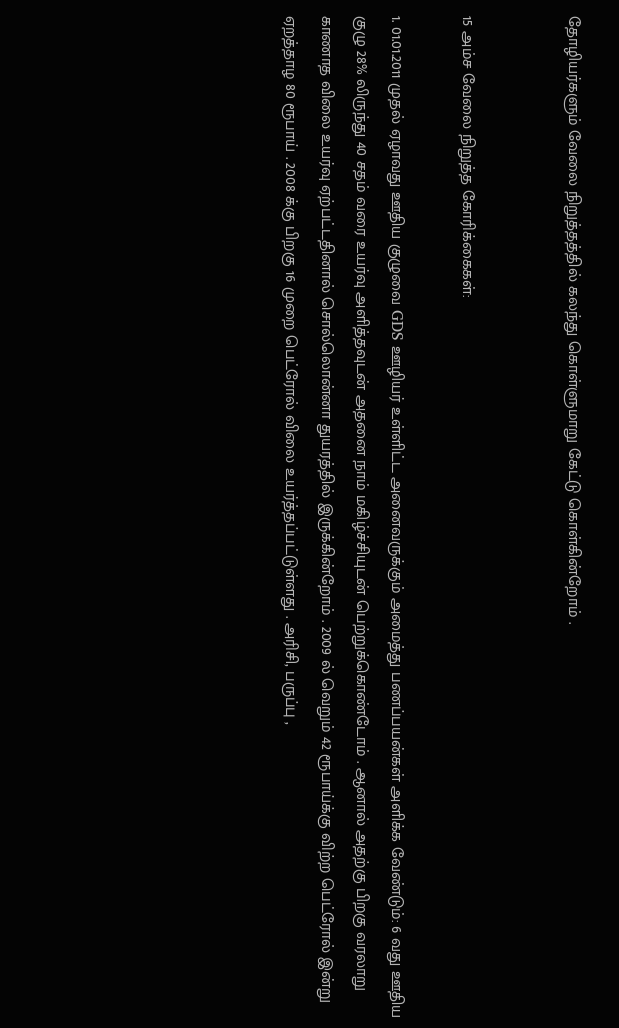தோழியர்களும் வேலை நிறுத்தத்தில் கலந்து கொள்ளுமாறு கேட்டு கொள்கின்றோம் .


15 அம்ச வேலை நிறுத்த கோரிக்கைகள்:

1. 01.01.2011 முதல் ஏழாவது ஊதிய குழுவை GDS ஊழியர் உள்ளிட்ட அனைவருக்கும் அமைத்து பணப்பயன்கள் அளிக்க வேண்டும்: 6 வது ஊதிய குழு 28% லிருந்து 40 சதம் வரை உயர்வு அளித்தவுடன் அதனை நாம் மகிழ்ச்சியுடன் பெற்றுக்கொண்டோம் . ஆனால் அதற்கு பிறகு வரலாறு காணாத விலை உயர்வு ஏற்பட்டதினால் சொல்லொன்னா துயரத்தில் இருக்கின்றோம் . 2009 ல் வெறும் 42 ரூபாய்க்கு விற்ற பெட்ரோல் இன்று ஏறத்தாழ 80 ரூபாய் . 2008 க்கு பிறகு 16 முறை பெட்ரோல் விலை உயர்த்தப்பட்டுள்ளது . அரிசி, பருப்பு ,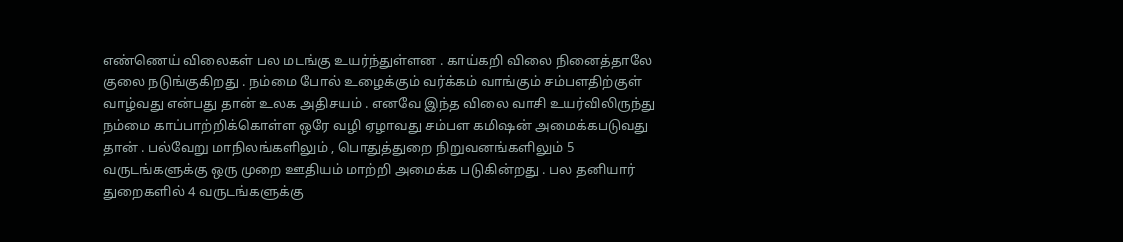எண்ணெய் விலைகள் பல மடங்கு உயர்ந்துள்ளன . காய்கறி விலை நினைத்தாலே குலை நடுங்குகிறது . நம்மை போல் உழைக்கும் வர்க்கம் வாங்கும் சம்பளதிற்குள் வாழ்வது என்பது தான் உலக அதிசயம் . எனவே இந்த விலை வாசி உயர்விலிருந்து நம்மை காப்பாற்றிக்கொள்ள ஒரே வழி ஏழாவது சம்பள கமிஷன் அமைக்கபடுவது தான் . பல்வேறு மாநிலங்களிலும் , பொதுத்துறை நிறுவனங்களிலும் 5 வருடங்களுக்கு ஒரு முறை ஊதியம் மாற்றி அமைக்க படுகின்றது . பல தனியார் துறைகளில் 4 வருடங்களுக்கு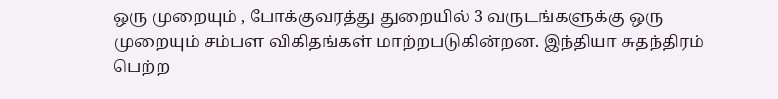ஒரு முறையும் , போக்குவரத்து துறையில் 3 வருடங்களுக்கு ஒரு முறையும் சம்பள விகிதங்கள் மாற்றபடுகின்றன. இந்தியா சுதந்திரம் பெற்ற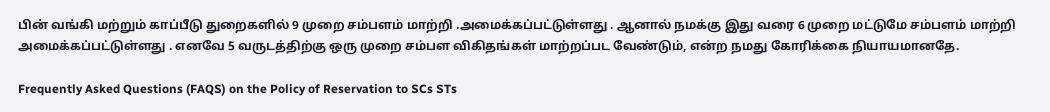பின் வங்கி மற்றும் காப்பீடு துறைகளில் 9 முறை சம்பளம் மாற்றி .அமைக்கப்பட்டுள்ளது . ஆனால் நமக்கு இது வரை 6 முறை மட்டுமே சம்பளம் மாற்றி அமைக்கப்பட்டுள்ளது . எனவே 5 வருடத்திற்கு ஒரு முறை சம்பள விகிதங்கள் மாற்றப்பட வேண்டும், என்ற நமது கோரிக்கை நியாயமானதே.

Frequently Asked Questions (FAQS) on the Policy of Reservation to SCs STs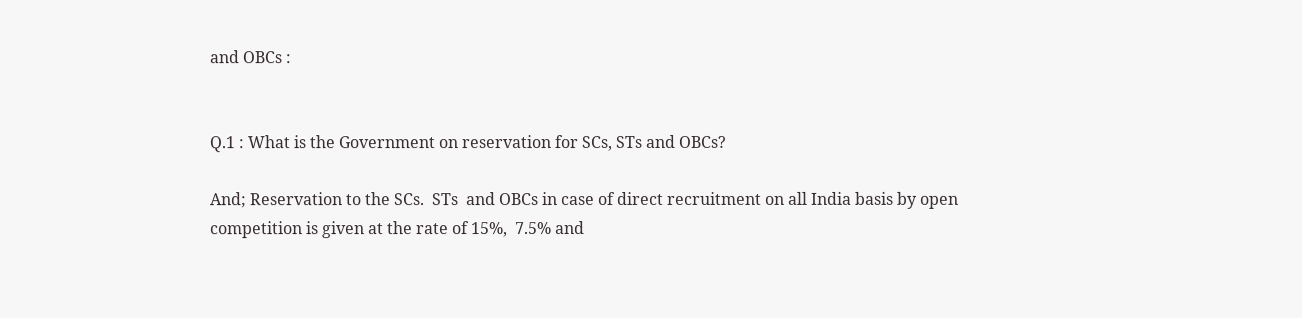and OBCs :


Q.1 : What is the Government on reservation for SCs, STs and OBCs?

And; Reservation to the SCs.  STs  and OBCs in case of direct recruitment on all India basis by open competition is given at the rate of 15%,  7.5% and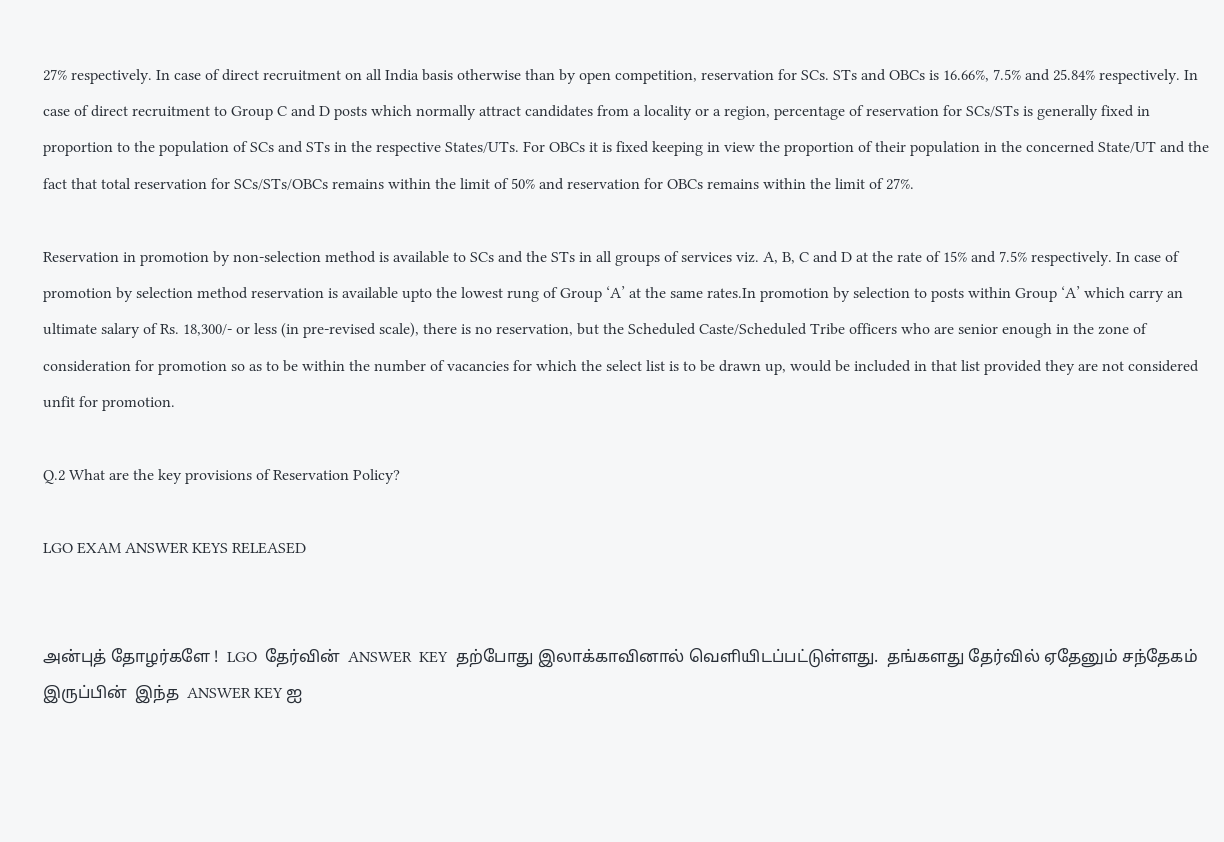27% respectively. In case of direct recruitment on all India basis otherwise than by open competition, reservation for SCs. STs and OBCs is 16.66%, 7.5% and 25.84% respectively. In case of direct recruitment to Group C and D posts which normally attract candidates from a locality or a region, percentage of reservation for SCs/STs is generally fixed in proportion to the population of SCs and STs in the respective States/UTs. For OBCs it is fixed keeping in view the proportion of their population in the concerned State/UT and the fact that total reservation for SCs/STs/OBCs remains within the limit of 50% and reservation for OBCs remains within the limit of 27%.

Reservation in promotion by non-selection method is available to SCs and the STs in all groups of services viz. A, B, C and D at the rate of 15% and 7.5% respectively. In case of promotion by selection method reservation is available upto the lowest rung of Group ‘A’ at the same rates.In promotion by selection to posts within Group ‘A’ which carry an ultimate salary of Rs. 18,300/- or less (in pre-revised scale), there is no reservation, but the Scheduled Caste/Scheduled Tribe officers who are senior enough in the zone of consideration for promotion so as to be within the number of vacancies for which the select list is to be drawn up, would be included in that list provided they are not considered unfit for promotion.

Q.2 What are the key provisions of Reservation Policy?

LGO EXAM ANSWER KEYS RELEASED


அன்புத் தோழர்களே !  LGO  தேர்வின்  ANSWER  KEY  தற்போது இலாக்காவினால் வெளியிடப்பட்டுள்ளது.  தங்களது தேர்வில் ஏதேனும் சந்தேகம் இருப்பின்  இந்த  ANSWER KEY ஐ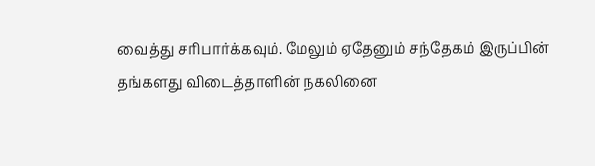வைத்து சரிபார்க்கவும். மேலும் ஏதேனும் சந்தேகம் இருப்பின்  தங்களது விடைத்தாளின் நகலினை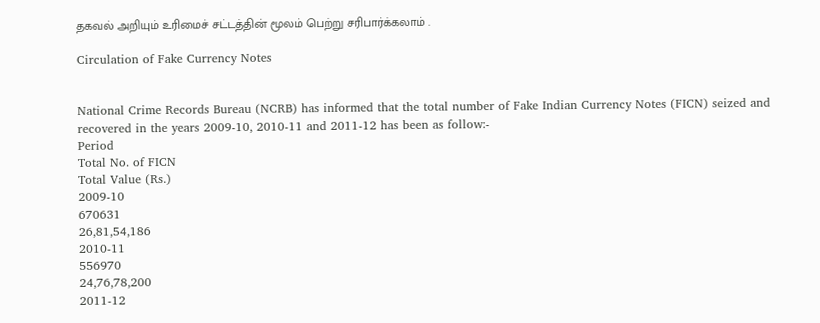தகவல் அறியும் உரிமைச் சட்டத்தின் மூலம் பெற்று சரிபார்க்கலாம் .

Circulation of Fake Currency Notes


National Crime Records Bureau (NCRB) has informed that the total number of Fake Indian Currency Notes (FICN) seized and recovered in the years 2009-10, 2010-11 and 2011-12 has been as follow:-
Period
Total No. of FICN
Total Value (Rs.)
2009-10
670631
26,81,54,186
2010-11
556970
24,76,78,200
2011-12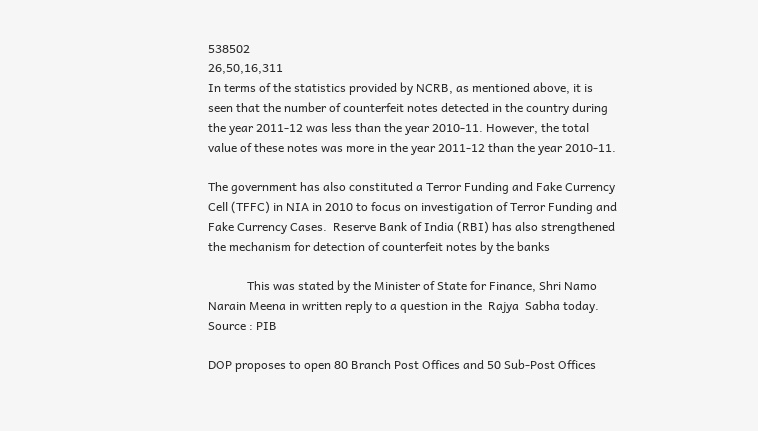538502
26,50,16,311
In terms of the statistics provided by NCRB, as mentioned above, it is seen that the number of counterfeit notes detected in the country during the year 2011-12 was less than the year 2010-11. However, the total value of these notes was more in the year 2011-12 than the year 2010-11.

The government has also constituted a Terror Funding and Fake Currency Cell (TFFC) in NIA in 2010 to focus on investigation of Terror Funding and Fake Currency Cases.  Reserve Bank of India (RBI) has also strengthened the mechanism for detection of counterfeit notes by the banks

             This was stated by the Minister of State for Finance, Shri Namo Narain Meena in written reply to a question in the  Rajya  Sabha today.
Source : PIB

DOP proposes to open 80 Branch Post Offices and 50 Sub-Post Offices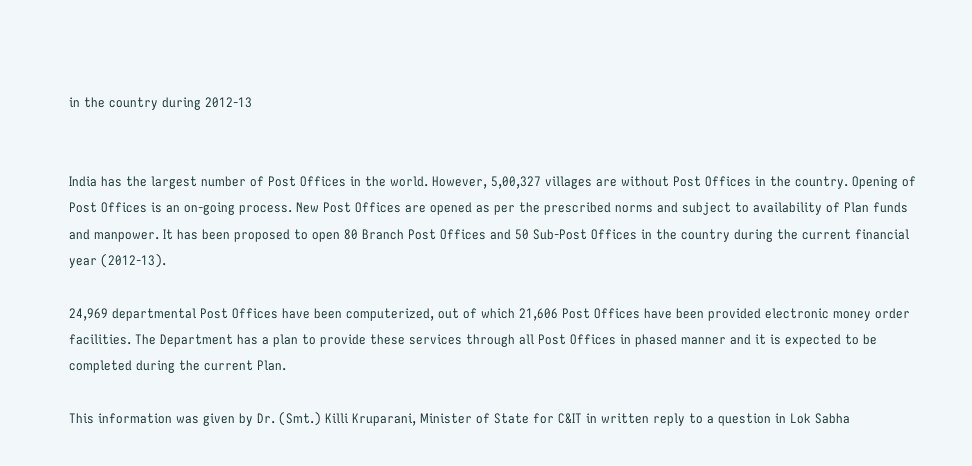in the country during 2012-13


India has the largest number of Post Offices in the world. However, 5,00,327 villages are without Post Offices in the country. Opening of Post Offices is an on-going process. New Post Offices are opened as per the prescribed norms and subject to availability of Plan funds and manpower. It has been proposed to open 80 Branch Post Offices and 50 Sub-Post Offices in the country during the current financial year (2012-13).

24,969 departmental Post Offices have been computerized, out of which 21,606 Post Offices have been provided electronic money order facilities. The Department has a plan to provide these services through all Post Offices in phased manner and it is expected to be completed during the current Plan.

This information was given by Dr. (Smt.) Killi Kruparani, Minister of State for C&IT in written reply to a question in Lok Sabha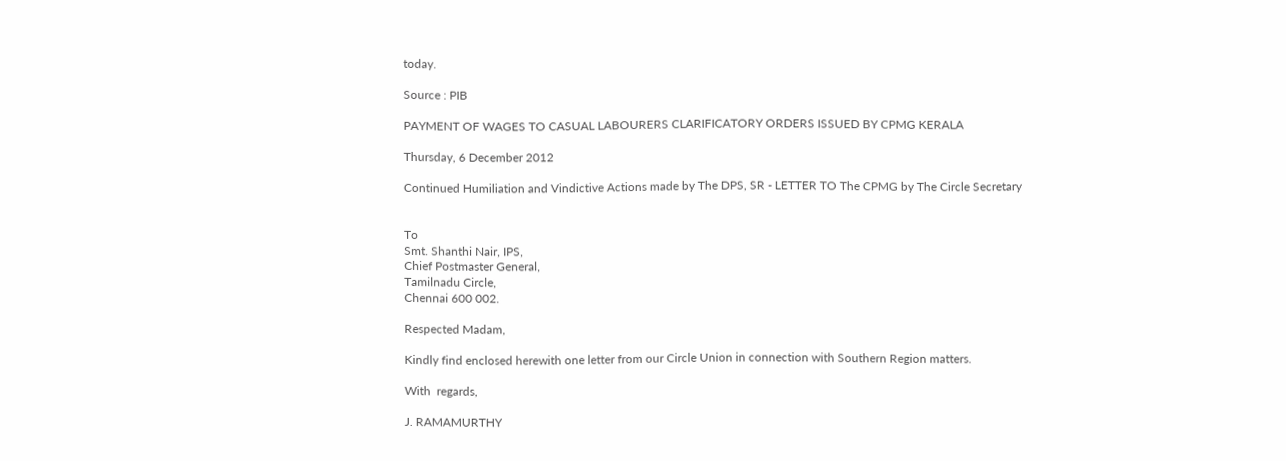today.

Source : PIB

PAYMENT OF WAGES TO CASUAL LABOURERS CLARIFICATORY ORDERS ISSUED BY CPMG KERALA

Thursday, 6 December 2012

Continued Humiliation and Vindictive Actions made by The DPS, SR - LETTER TO The CPMG by The Circle Secretary


To
Smt. Shanthi Nair, IPS,
Chief Postmaster General,
Tamilnadu Circle,
Chennai 600 002.

Respected Madam,

Kindly find enclosed herewith one letter from our Circle Union in connection with Southern Region matters.

With  regards,

J. RAMAMURTHY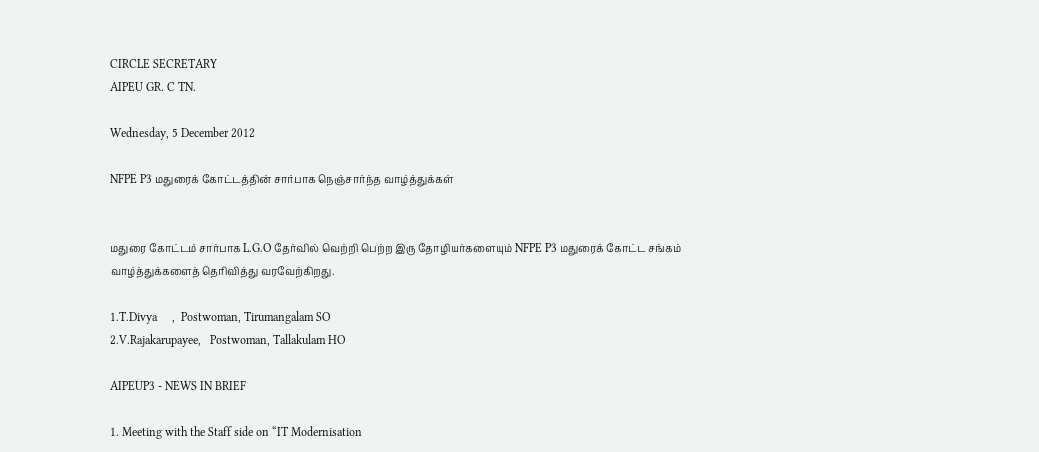CIRCLE SECRETARY
AIPEU GR. C TN.

Wednesday, 5 December 2012

NFPE P3 மதுரைக் கோட்டத்தின் சார்பாக நெஞ்சார்ந்த வாழ்த்துக்கள்


மதுரை கோட்டம் சார்பாக L.G.O தேர்வில் வெற்றி பெற்ற இரு தோழியர்களையும் NFPE P3 மதுரைக் கோட்ட சங்கம் வாழ்த்துக்களைத் தெரிவித்து வரவேற்கிறது.

1.T.Divya     ,  Postwoman, Tirumangalam SO
2.V.Rajakarupayee,   Postwoman, Tallakulam HO

AIPEUP3 - NEWS IN BRIEF

1. Meeting with the Staff side on “IT Modernisation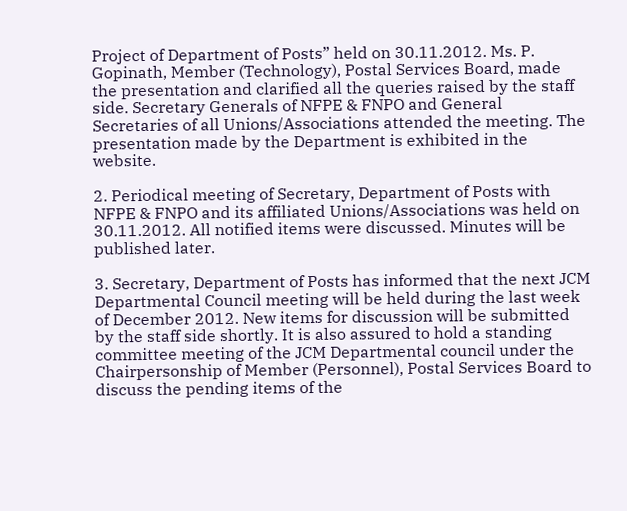Project of Department of Posts” held on 30.11.2012. Ms. P. Gopinath, Member (Technology), Postal Services Board, made the presentation and clarified all the queries raised by the staff side. Secretary Generals of NFPE & FNPO and General Secretaries of all Unions/Associations attended the meeting. The presentation made by the Department is exhibited in the website.

2. Periodical meeting of Secretary, Department of Posts with NFPE & FNPO and its affiliated Unions/Associations was held on 30.11.2012. All notified items were discussed. Minutes will be published later.

3. Secretary, Department of Posts has informed that the next JCM Departmental Council meeting will be held during the last week of December 2012. New items for discussion will be submitted by the staff side shortly. It is also assured to hold a standing committee meeting of the JCM Departmental council under the Chairpersonship of Member (Personnel), Postal Services Board to discuss the pending items of the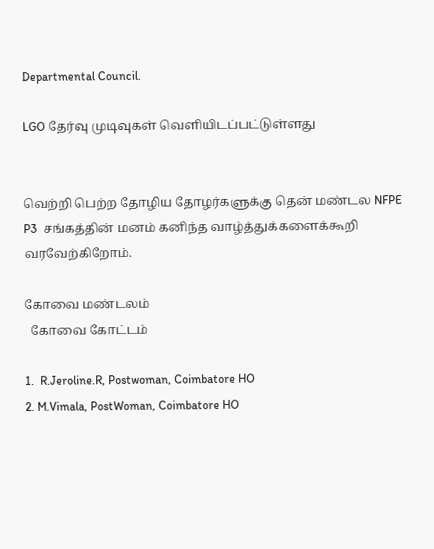Departmental Council.

LGO தேர்வு முடிவுகள் வெளியிடப்பட்டுள்ளது


வெற்றி பெற்ற தோழிய தோழர்களுக்கு தென் மண்டல NFPE P3  சங்கத்தின் மனம் கனிந்த வாழ்த்துக்களைக்கூறி வரவேற்கிறோம்.

கோவை மண்டலம்
  கோவை கோட்டம்

1.  R.Jeroline.R, Postwoman, Coimbatore HO
2. M.Vimala, PostWoman, Coimbatore HO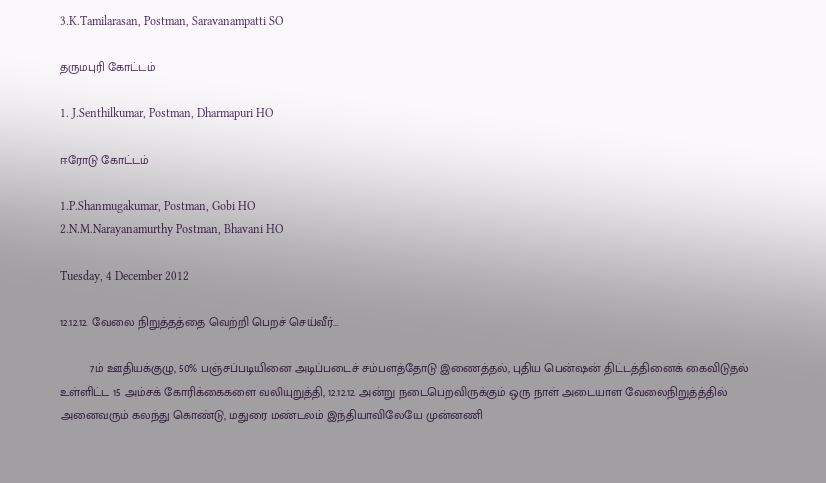3.K.Tamilarasan, Postman, Saravanampatti SO

தருமபுரி கோட்டம்

1. J.Senthilkumar, Postman, Dharmapuri HO

ஈரோடு கோட்டம்

1.P.Shanmugakumar, Postman, Gobi HO
2.N.M.Narayanamurthy Postman, Bhavani HO

Tuesday, 4 December 2012

12.12.12. வேலை நிறுத்தத்தை வெற்றி பெறச் செய்வீர்...

         7ம் ஊதியக்குழு, 50% பஞ்சப்படியினை அடிப்படைச் சம்பளத்தோடு இணைத்தல், புதிய பென்ஷன் திட்டத்தினைக் கைவிடுதல் உள்ளிட்ட 15 அம்சக் கோரிக்கைகளை வலியுறுத்தி, 12.12.12. அன்று நடைபெறவிருக்கும் ஒரு நாள் அடையாள வேலைநிறுத்த்தில் அனைவரும் கலந்து கொண்டு, மதுரை மண்டலம் இந்தியாவிலேயே முன்னணி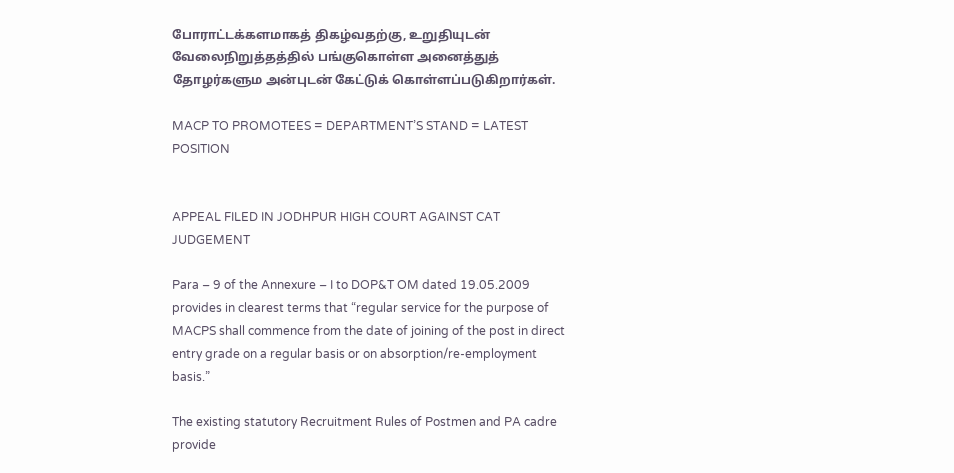போராட்டக்களமாகத் திகழ்வதற்கு, உறுதியுடன் வேலைநிறுத்தத்தில் பங்குகொள்ள அனைத்துத் தோழர்களும அன்புடன் கேட்டுக் கொள்ளப்படுகிறார்கள்.

MACP TO PROMOTEES = DEPARTMENT’S STAND = LATEST POSITION


APPEAL FILED IN JODHPUR HIGH COURT AGAINST CAT JUDGEMENT

Para – 9 of the Annexure – I to DOP&T OM dated 19.05.2009 provides in clearest terms that “regular service for the purpose of MACPS shall commence from the date of joining of the post in direct entry grade on a regular basis or on absorption/re-employment basis.”

The existing statutory Recruitment Rules of Postmen and PA cadre provide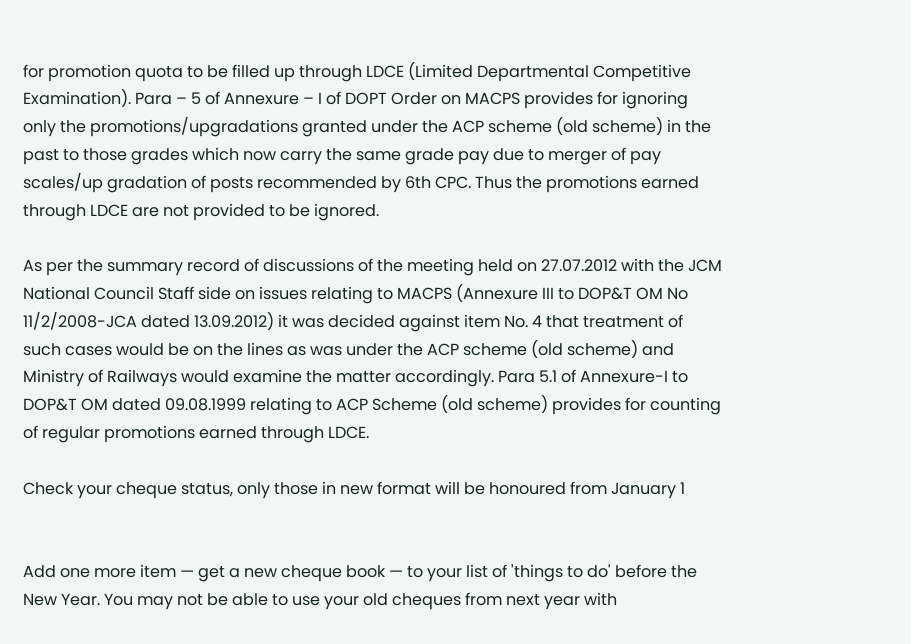for promotion quota to be filled up through LDCE (Limited Departmental Competitive Examination). Para – 5 of Annexure – I of DOPT Order on MACPS provides for ignoring only the promotions/upgradations granted under the ACP scheme (old scheme) in the past to those grades which now carry the same grade pay due to merger of pay scales/up gradation of posts recommended by 6th CPC. Thus the promotions earned through LDCE are not provided to be ignored.

As per the summary record of discussions of the meeting held on 27.07.2012 with the JCM National Council Staff side on issues relating to MACPS (Annexure III to DOP&T OM No 11/2/2008-JCA dated 13.09.2012) it was decided against item No. 4 that treatment of such cases would be on the lines as was under the ACP scheme (old scheme) and Ministry of Railways would examine the matter accordingly. Para 5.1 of Annexure-I to DOP&T OM dated 09.08.1999 relating to ACP Scheme (old scheme) provides for counting of regular promotions earned through LDCE.

Check your cheque status, only those in new format will be honoured from January 1


Add one more item — get a new cheque book — to your list of 'things to do' before the New Year. You may not be able to use your old cheques from next year with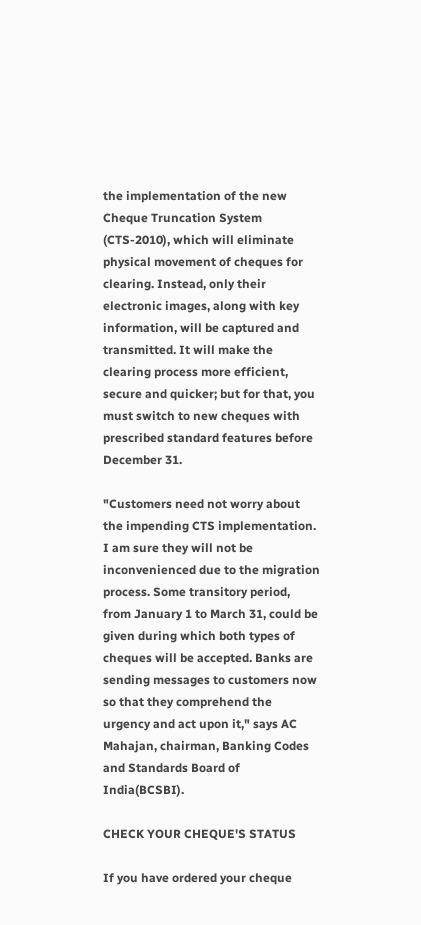the implementation of the new Cheque Truncation System (CTS-2010), which will eliminate physical movement of cheques for clearing. Instead, only their electronic images, along with key information, will be captured and transmitted. It will make the clearing process more efficient, secure and quicker; but for that, you must switch to new cheques with prescribed standard features before December 31.

"Customers need not worry about the impending CTS implementation. I am sure they will not be inconvenienced due to the migration process. Some transitory period, from January 1 to March 31, could be given during which both types of cheques will be accepted. Banks are sending messages to customers now so that they comprehend the urgency and act upon it," says AC Mahajan, chairman, Banking Codes and Standards Board of India(BCSBI).

CHECK YOUR CHEQUE'S STATUS

If you have ordered your cheque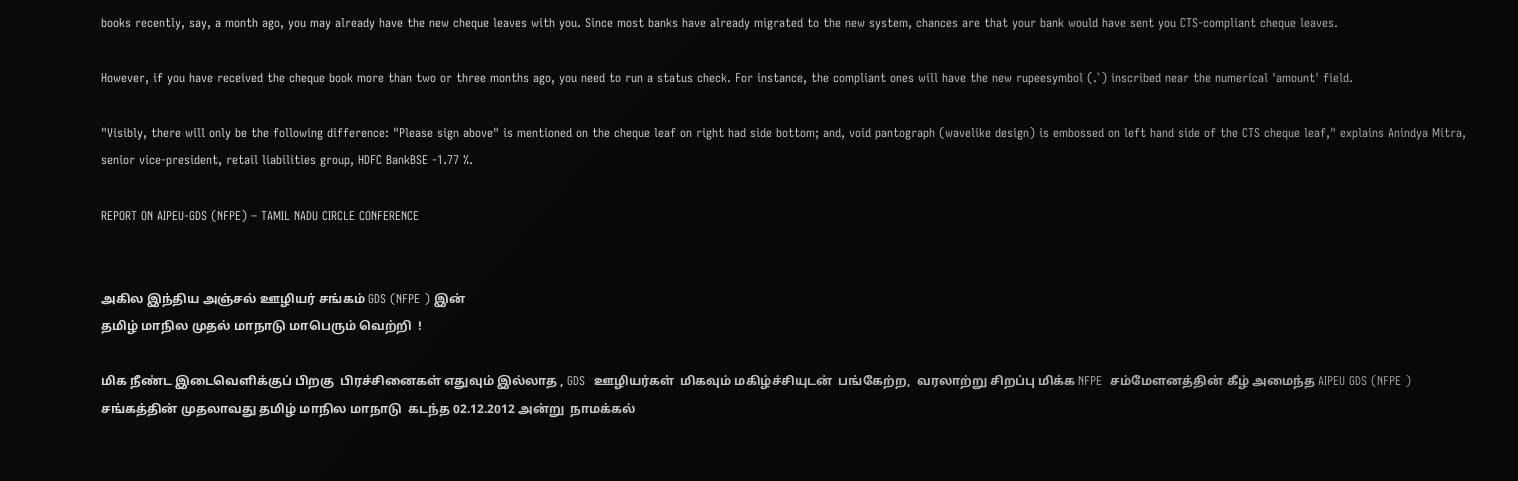books recently, say, a month ago, you may already have the new cheque leaves with you. Since most banks have already migrated to the new system, chances are that your bank would have sent you CTS-compliant cheque leaves.

However, if you have received the cheque book more than two or three months ago, you need to run a status check. For instance, the compliant ones will have the new rupeesymbol (.`) inscribed near the numerical 'amount' field.

"Visibly, there will only be the following difference: "Please sign above" is mentioned on the cheque leaf on right had side bottom; and, void pantograph (wavelike design) is embossed on left hand side of the CTS cheque leaf," explains Anindya Mitra, senior vice-president, retail liabilities group, HDFC BankBSE -1.77 %.

REPORT ON AIPEU-GDS (NFPE) – TAMIL NADU CIRCLE CONFERENCE


அகில இந்திய அஞ்சல் ஊழியர் சங்கம் GDS (NFPE ) இன்
தமிழ் மாநில முதல் மாநாடு மாபெரும் வெற்றி  !

மிக நீண்ட இடைவெளிக்குப் பிறகு  பிரச்சினைகள் எதுவும் இல்லாத , GDS  ஊழியர்கள்  மிகவும் மகிழ்ச்சியுடன்  பங்கேற்ற,  வரலாற்று சிறப்பு மிக்க NFPE  சம்மேளனத்தின் கீழ் அமைந்த AIPEU GDS (NFPE ) சங்கத்தின் முதலாவது தமிழ் மாநில மாநாடு  கடந்த 02.12.2012 அன்று  நாமக்கல்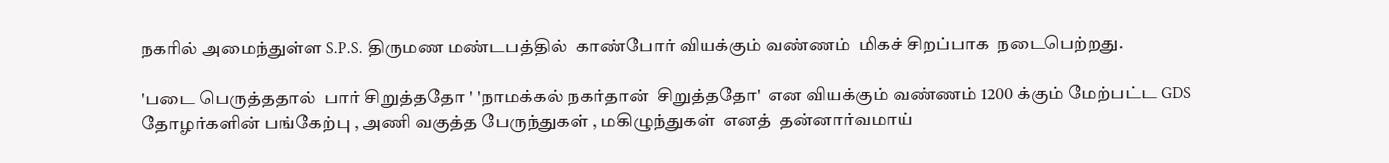நகரில் அமைந்துள்ள S.P.S. திருமண மண்டபத்தில்  காண்போர் வியக்கும் வண்ணம்  மிகச் சிறப்பாக  நடைபெற்றது.

'படை பெருத்ததால்  பார் சிறுத்ததோ ' 'நாமக்கல் நகர்தான்  சிறுத்ததோ'  என வியக்கும் வண்ணம் 1200 க்கும் மேற்பட்ட GDS  தோழர்களின் பங்கேற்பு , அணி வகுத்த பேருந்துகள் , மகிழுந்துகள்  எனத்  தன்னார்வமாய்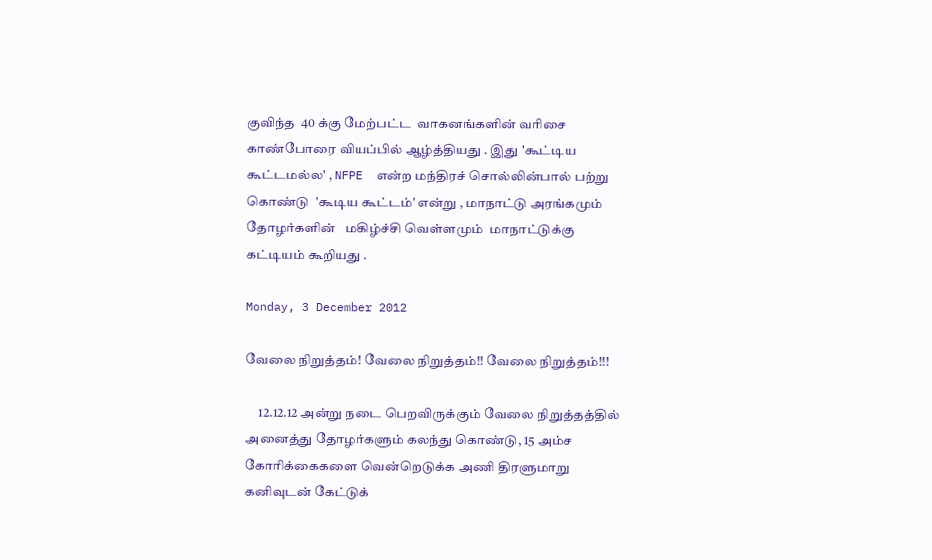குவிந்த  40 க்கு மேற்பட்ட  வாகனங்களின் வரிசை காண்போரை வியப்பில் ஆழ்த்தியது . இது 'கூட்டிய கூட்டமல்ல' , NFPE  என்ற மந்திரச் சொல்லின்பால் பற்று கொண்டு  'கூடிய கூட்டம்' என்று , மாநாட்டு அரங்கமும் தோழர்களின்   மகிழ்ச்சி வெள்ளமும்  மாநாட்டுக்கு கட்டியம் கூறியது .

Monday, 3 December 2012

வேலை நிறுத்தம்! வேலை நிறுத்தம்!! வேலை நிறுத்தம்!!!

     12.12.12 அன்று நடை பெறவிருக்கும் வேலை நிறுத்தத்தில் அனைத்து தோழர்களும் கலந்து கொண்டு, 15 அம்ச கோரிக்கைகளை வென்றெடுக்க அணி திரளுமாறு கனிவுடன் கேட்டுக்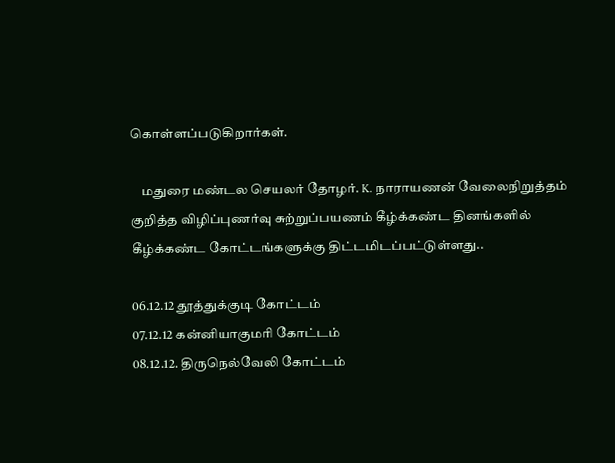கொள்ளப்படுகிறார்கள்.

    மதுரை மண்டல செயலர் தோழர். K. நாராயணன் வேலைநிறுத்தம் குறித்த விழிப்புணர்வு சுற்றுப்பயணம் கீழ்க்கண்ட தினங்களில் கீழ்க்கண்ட கோட்டங்களுக்கு திட்டமிடப்பட்டுள்ளது..

06.12.12 தூத்துக்குடி கோட்டம்
07.12.12 கன்னியாகுமரி கோட்டம்
08.12.12. திருநெல்வேலி கோட்டம்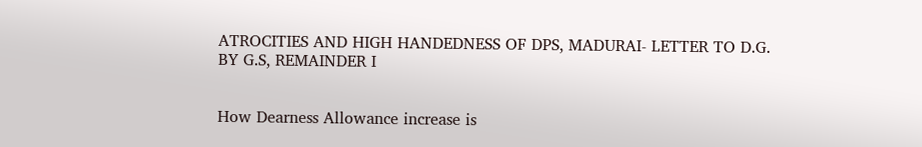ATROCITIES AND HIGH HANDEDNESS OF DPS, MADURAI- LETTER TO D.G. BY G.S, REMAINDER I


How Dearness Allowance increase is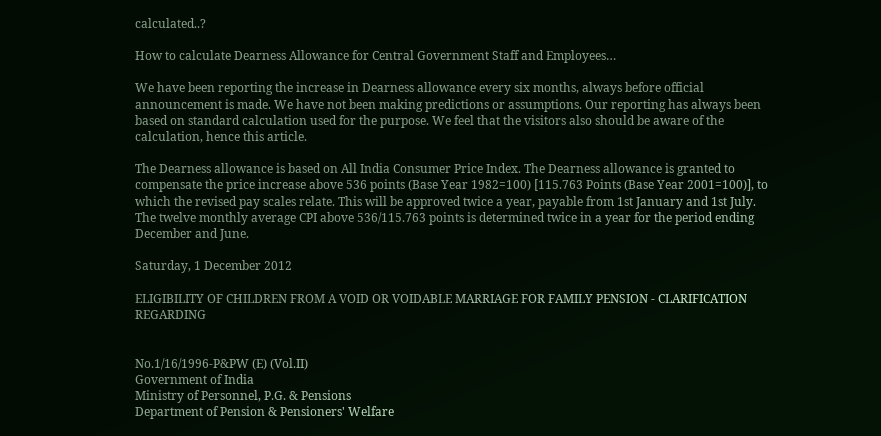calculated..?

How to calculate Dearness Allowance for Central Government Staff and Employees…

We have been reporting the increase in Dearness allowance every six months, always before official announcement is made. We have not been making predictions or assumptions. Our reporting has always been based on standard calculation used for the purpose. We feel that the visitors also should be aware of the calculation, hence this article.

The Dearness allowance is based on All India Consumer Price Index. The Dearness allowance is granted to compensate the price increase above 536 points (Base Year 1982=100) [115.763 Points (Base Year 2001=100)], to which the revised pay scales relate. This will be approved twice a year, payable from 1st January and 1st July. The twelve monthly average CPI above 536/115.763 points is determined twice in a year for the period ending December and June.

Saturday, 1 December 2012

ELIGIBILITY OF CHILDREN FROM A VOID OR VOIDABLE MARRIAGE FOR FAMILY PENSION - CLARIFICATION REGARDING


No.1/16/1996-P&PW (E) (Vol.II)
Government of India
Ministry of Personnel, P.G. & Pensions
Department of Pension & Pensioners' Welfare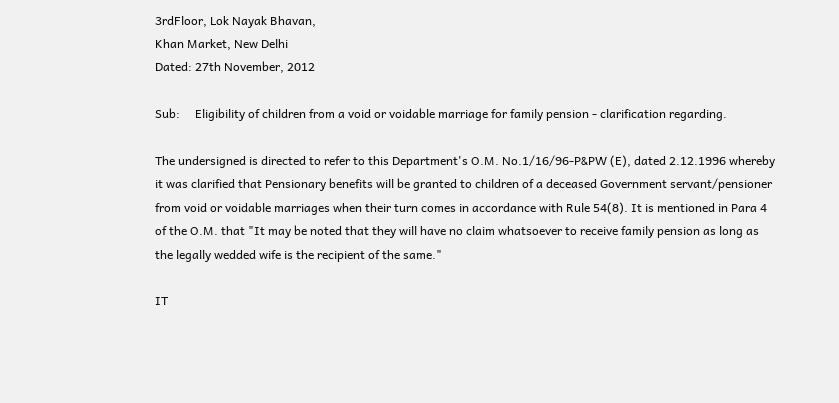3rdFloor, Lok Nayak Bhavan,
Khan Market, New Delhi
Dated: 27th November, 2012

Sub:     Eligibility of children from a void or voidable marriage for family pension - clarification regarding.

The undersigned is directed to refer to this Department's O.M. No.1/16/96-P&PW (E), dated 2.12.1996 whereby it was clarified that Pensionary benefits will be granted to children of a deceased Government servant/pensioner from void or voidable marriages when their turn comes in accordance with Rule 54(8). It is mentioned in Para 4 of the O.M. that "It may be noted that they will have no claim whatsoever to receive family pension as long as the legally wedded wife is the recipient of the same."

IT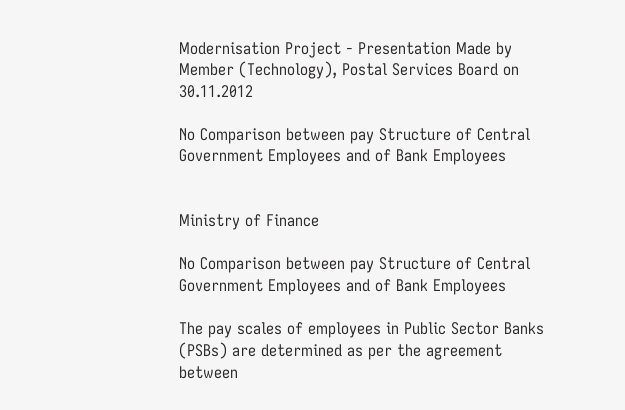Modernisation Project - Presentation Made by Member (Technology), Postal Services Board on 30.11.2012

No Comparison between pay Structure of Central Government Employees and of Bank Employees


Ministry of Finance

No Comparison between pay Structure of Central Government Employees and of Bank Employees

The pay scales of employees in Public Sector Banks (PSBs) are determined as per the agreement between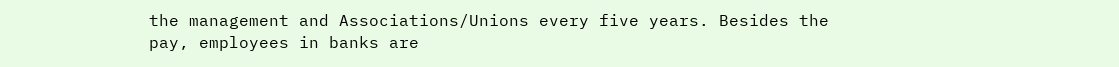the management and Associations/Unions every five years. Besides the pay, employees in banks are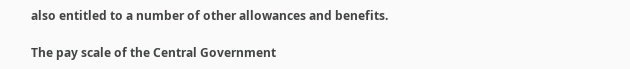also entitled to a number of other allowances and benefits.

The pay scale of the Central Government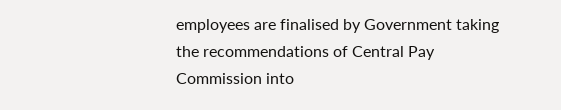employees are finalised by Government taking the recommendations of Central Pay Commission into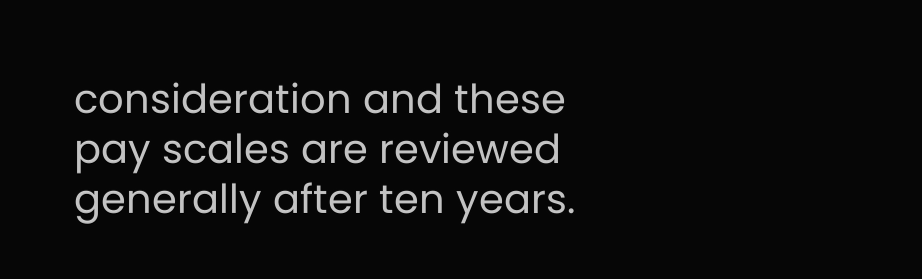consideration and these pay scales are reviewed generally after ten years.